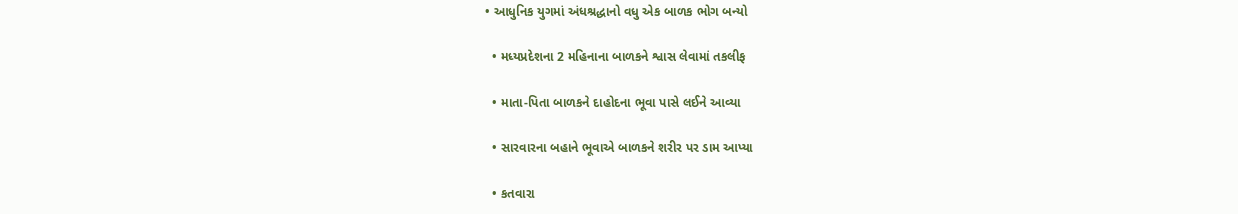• આધુનિક યુગમાં અંધશ્રદ્ધાનો વધુ એક બાળક ભોગ બન્યો

  • મધ્યપ્રદેશના 2 મહિનાના બાળકને શ્વાસ લેવામાં તકલીફ

  • માતા-પિતા બાળકને દાહોદના ભૂવા પાસે લઈને આવ્યા

  • સારવારના બહાને ભૂવાએ બાળકને શરીર પર ડામ આપ્યા

  • કતવારા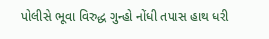પોલીસે ભૂવા વિરુદ્ધ ગુન્હો નોંધી તપાસ હાથ ધરી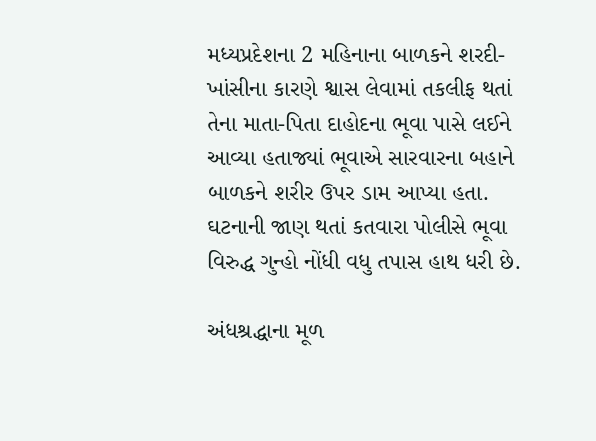મધ્યપ્રદેશના 2 મહિનાના બાળકને શરદી-ખાંસીના કારણે શ્વાસ લેવામાં તકલીફ થતાં તેના માતા-પિતા દાહોદના ભૂવા પાસે લઈને આવ્યા હતાજ્યાં ભૂવાએ સારવારના બહાને બાળકને શરીર ઉપર ડામ આપ્યા હતા. ઘટનાની જાણ થતાં કતવારા પોલીસે ભૂવા વિરુદ્ધ ગુન્હો નોંધી વધુ તપાસ હાથ ધરી છે.

અંધશ્રદ્ધાના મૂળ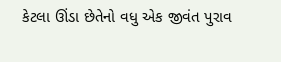કેટલા ઊંડા છેતેનો વધુ એક જીવંત પુરાવ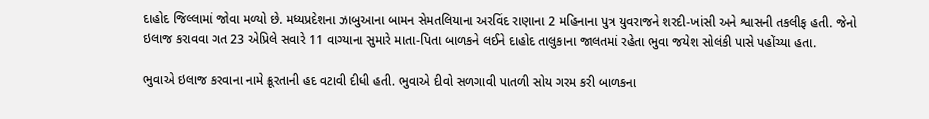દાહોદ જિલ્લામાં જોવા મળ્યો છે. મધ્યપ્રદેશના ઝાબુઆના બામન સેમતલિયાના અરવિંદ રાણાના 2 મહિનાના પુત્ર યુવરાજને શરદી-ખાંસી અને શ્વાસની તકલીફ હતી. જેનો ઇલાજ કરાવવા ગત 23 એપ્રિલે સવારે 11 વાગ્યાના સુમારે માતા-પિતા બાળકને લઈને દાહોદ તાલુકાના જાલતમાં રહેતા ભુવા જયેશ સોલંકી પાસે પહોંચ્યા હતા.

ભુવાએ ઇલાજ કરવાના નામે ક્રૂરતાની હદ વટાવી દીધી હતી. ભુવાએ દીવો સળગાવી પાતળી સોય ગરમ કરી બાળકના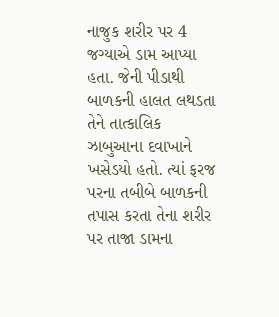નાજુક શરીર પર 4 જગ્યાએ ડામ આપ્યા હતા. જેની પીડાથી બાળકની હાલત લથડતા તેને તાત્કાલિક ઝાબુઆના દવાખાને ખસેડયો હતો. ત્યાં ફરજ પરના તબીબે બાળકની તપાસ કરતા તેના શરીર પર તાજા ડામના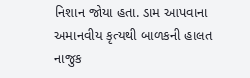નિશાન જોયા હતા. ડામ આપવાના અમાનવીય કૃત્યથી બાળકની હાલત નાજુક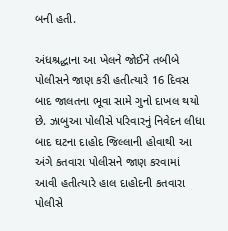બની હતી.

અંધશ્રદ્ધાના આ ખેલને જોઈને તબીબે પોલીસને જાણ કરી હતીત્યારે 16 દિવસ બાદ જાલતના ભૂવા સામે ગુનો દાખલ થયો છે. ઝાબુઆ પોલીસે પરિવારનું નિવેદન લીધા બાદ ઘટના દાહોદ જિલ્લાની હોવાથી આ અંગે કતવારા પોલીસને જાણ કરવામાં આવી હતીત્યારે હાલ દાહોદની કતવારા પોલીસે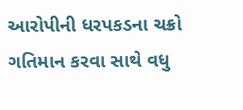આરોપીની ધરપકડના ચક્રો ગતિમાન કરવા સાથે વધુ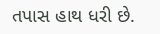તપાસ હાથ ધરી છે.